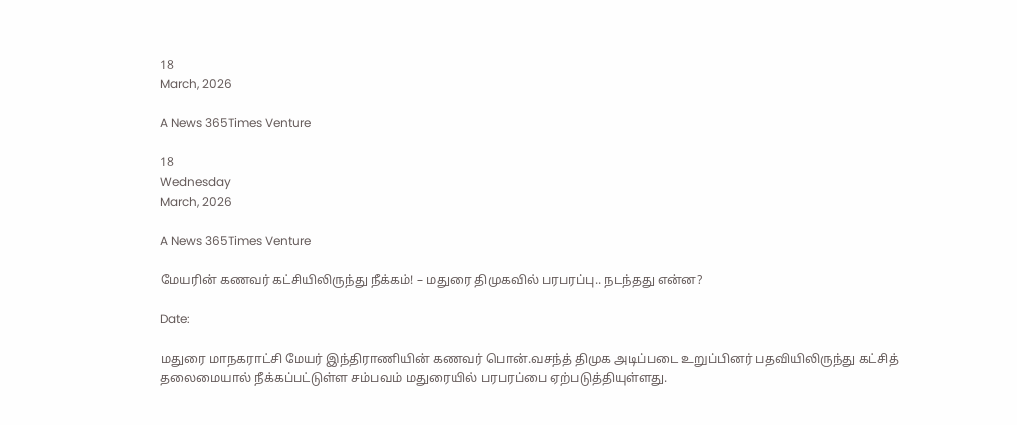18
March, 2026

A News 365Times Venture

18
Wednesday
March, 2026

A News 365Times Venture

மேயரின் கணவர் கட்சியிலிருந்து நீக்கம்! – மதுரை திமுகவில் பரபரப்பு.. நடந்தது என்ன?

Date:

மதுரை மாநகராட்சி மேயர் இந்திராணியின் கணவர் பொன்.வசந்த் திமுக அடிப்படை உறுப்பினர் பதவியிலிருந்து கட்சித் தலைமையால் நீக்கப்பட்டுள்ள சம்பவம் மதுரையில் பரபரப்பை ஏற்படுத்தியுள்ளது.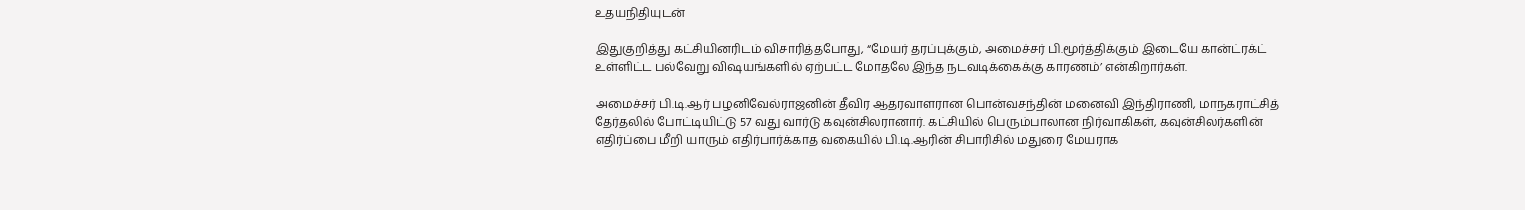உதயநிதியுடன்

இதுகுறித்து கட்சியினரிடம் விசாரித்தபோது, “மேயர் தரப்புக்கும், அமைச்சர் பி.மூர்த்திக்கும் இடையே கான்ட்ரக்ட் உள்ளிட்ட பல்வேறு விஷயங்களில் ஏற்பட்ட மோதலே இந்த நடவடிக்கைக்கு காரணம்’ என்கிறார்கள்.

அமைச்சர் பி.டி.ஆர் பழனிவேல்ராஜனின் தீவிர ஆதரவாளரான பொன்வசந்தின் மனைவி இந்திராணி, மாநகராட்சித் தேர்தலில் போட்டியிட்டு 57 வது வார்டு கவுன்சிலரானார். கட்சியில் பெரும்பாலான நிர்வாகிகள், கவுன்சிலர்களின் எதிர்ப்பை மீறி யாரும் எதிர்பார்க்காத வகையில் பி.டி.ஆரின் சிபாரிசில் மதுரை மேயராக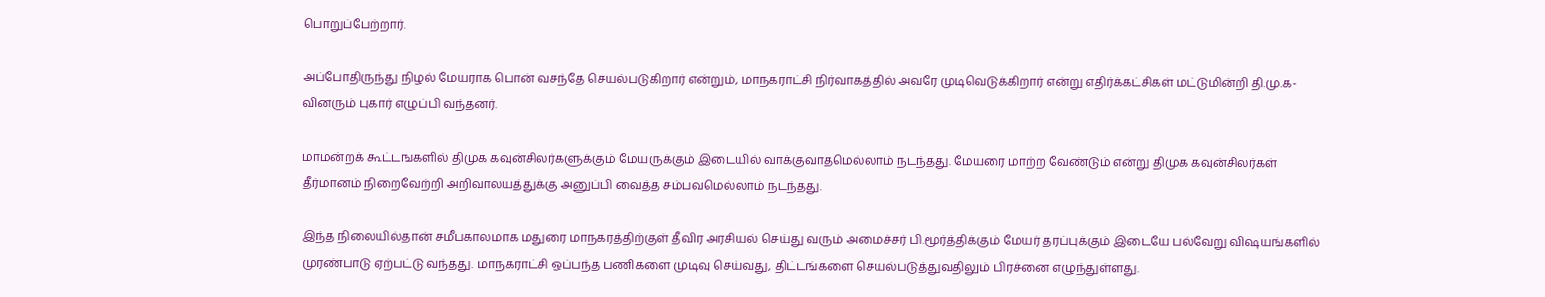பொறுப்பேற்றார்.

அப்போதிருந்து நிழல் மேயராக பொன் வசந்தே செயல்படுகிறார் என்றும், மாநகராட்சி நிர்வாகத்தில் அவரே முடிவெடுக்கிறார் என்று எதிர்க்கட்சிகள் மட்டுமின்றி தி.மு.க-வினரும் புகார் எழுப்பி வந்தனர்.

மாமன்றக் கூட்டஙகளில் திமுக கவுன்சிலர்களுக்கும் மேயருக்கும் இடையில் வாக்குவாதமெல்லாம் நடந்தது. மேயரை மாற்ற வேண்டும் என்று திமுக கவுன்சிலர்கள் தீர்மானம் நிறைவேற்றி அறிவாலயத்துக்கு அனுப்பி வைத்த சம்பவமெல்லாம் நடந்தது.

இந்த நிலையில்தான் சமீபகாலமாக மதுரை மாநகரத்திற்குள் தீவிர அரசியல் செய்து வரும் அமைச்சர் பி.மூர்த்திக்கும் மேயர் தரப்புக்கும் இடையே பல்வேறு விஷயங்களில் முரண்பாடு ஏற்பட்டு வந்தது. மாநகராட்சி ஒப்பந்த பணிகளை முடிவு செய்வது, திட்டங்களை செயல்படுத்துவதிலும் பிரச்னை எழுந்துள்ளது.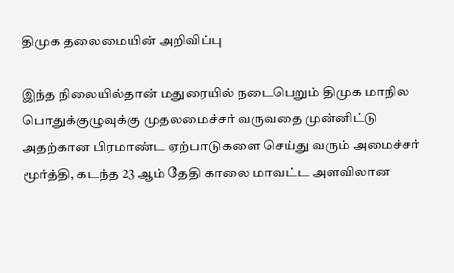திமுக தலைமையின் அறிவிப்பு

இந்த நிலையில்தான் மதுரையில் நடைபெறும் திமுக மாநில பொதுக்குழுவுக்கு முதலமைச்சர் வருவதை முன்னிட்டு அதற்கான பிரமாண்ட ஏற்பாடுகளை செய்து வரும் அமைச்சர் மூர்த்தி, கடந்த 23 ஆம் தேதி காலை மாவட்ட அளவிலான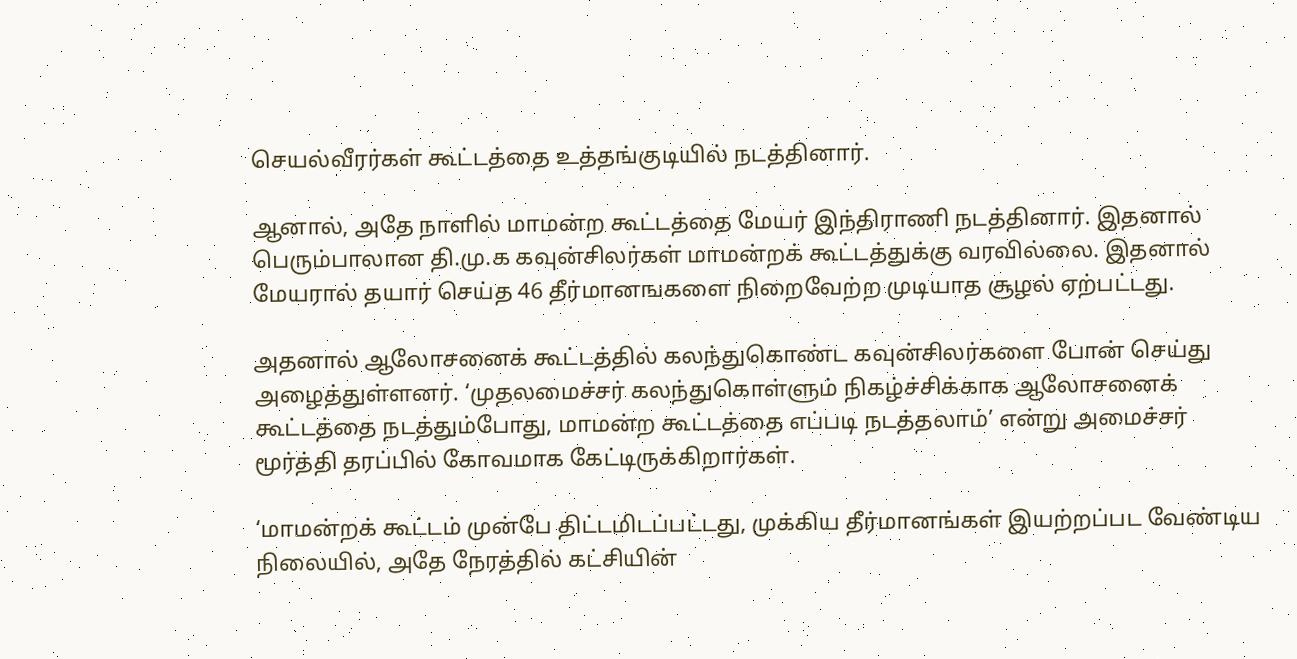செயல்வீரர்கள் கூட்டத்தை உத்தங்குடியில் நடத்தினார்.

ஆனால், அதே நாளில் மாமன்ற கூட்டத்தை மேயர் இந்திராணி நடத்தினார். இதனால் பெரும்பாலான தி.மு.க கவுன்சிலர்கள் மாமன்றக் கூட்டத்துக்கு வரவில்லை. இதனால் மேயரால் தயார் செய்த 46 தீர்மானஙகளை நிறைவேற்ற முடியாத சூழல் ஏற்பட்டது.

அதனால் ஆலோசனைக் கூட்டத்தில் கலந்துகொண்ட கவுன்சிலர்களை போன் செய்து அழைத்துள்ளனர். ‘முதலமைச்சர் கலந்துகொள்ளும் நிகழ்ச்சிக்காக ஆலோசனைக் கூட்டத்தை நடத்தும்போது, மாமன்ற கூட்டத்தை எப்படி நடத்தலாம்’ என்று அமைச்சர் மூர்த்தி தரப்பில் கோவமாக கேட்டிருக்கிறார்கள்.

‘மாமன்றக் கூட்டம் முன்பே திட்டமிடப்பட்டது, முக்கிய தீர்மானங்கள் இயற்றப்பட வேண்டிய நிலையில், அதே நேரத்தில் கட்சியின்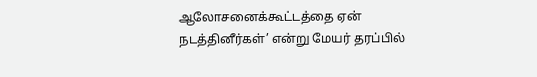ஆலோசனைக்கூட்டத்தை ஏன் நடத்தினீர்கள்’ என்று மேயர் தரப்பில்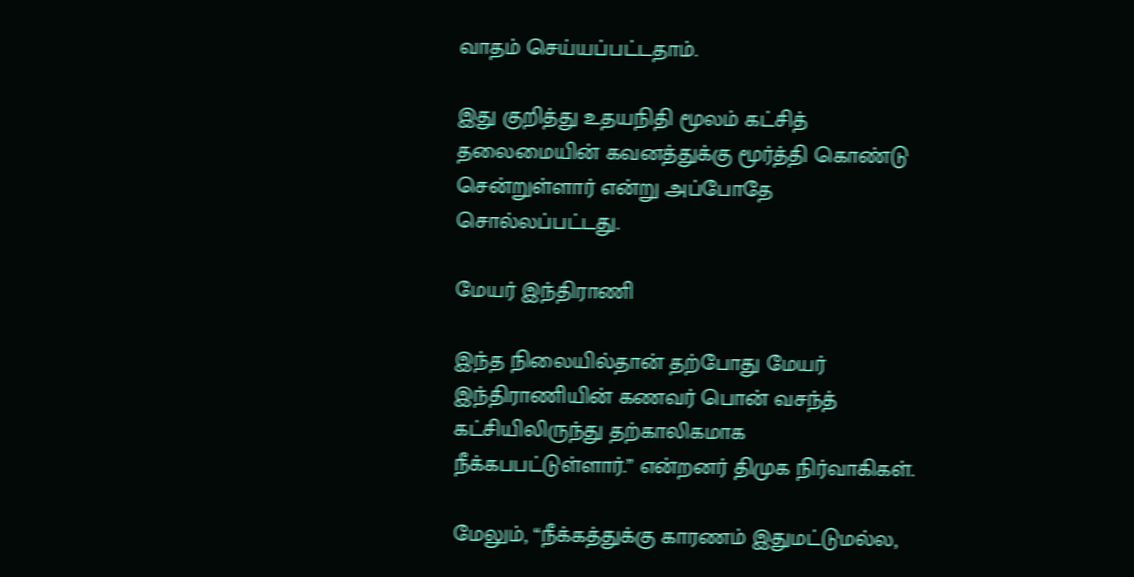வாதம் செய்யப்பட்டதாம்.

இது குறித்து உதயநிதி மூலம் கட்சித் தலைமையின் கவனத்துக்கு மூர்த்தி கொண்டு சென்றுள்ளார் என்று அப்போதே சொல்லப்பட்டது.

மேயர் இந்திராணி

இந்த நிலையில்தான் தற்போது மேயர் இந்திராணியின் கணவர் பொன் வசந்த் கட்சியிலிருந்து தற்காலிகமாக நீக்கபபட்டுள்ளார்.” என்றனர் திமுக நிர்வாகிகள்.

மேலும், “நீக்கத்துக்கு காரணம் இதுமட்டுமல்ல,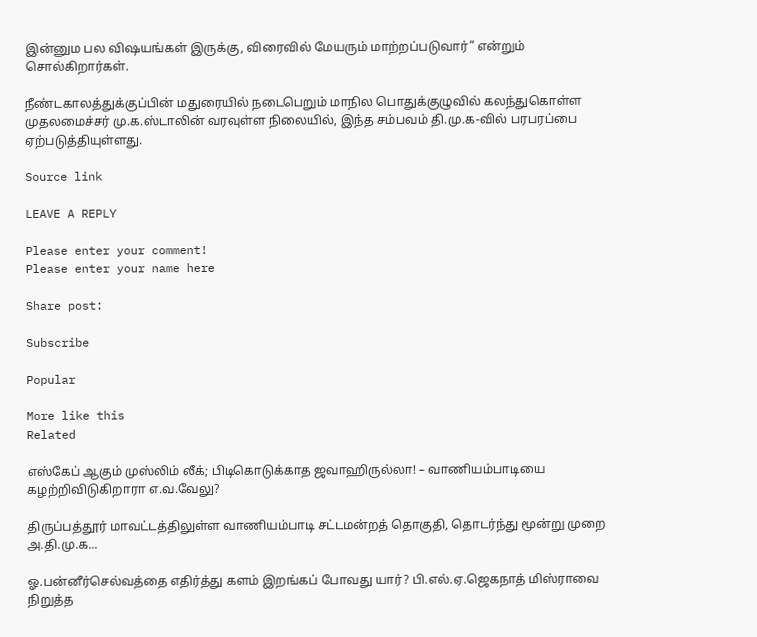இன்னும பல விஷயங்கள் இருக்கு, விரைவில் மேயரும் மாற்றப்படுவார்” என்றும் சொல்கிறார்கள்.

நீண்டகாலத்துக்குப்பின் மதுரையில் நடைபெறும் மாநில பொதுக்குழுவில் கலந்துகொள்ள முதலமைச்சர் மு.க.ஸ்டாலின் வரவுள்ள நிலையில், இந்த சம்பவம் தி.மு.க-வில் பரபரப்பை ஏற்படுத்தியுள்ளது.

Source link

LEAVE A REPLY

Please enter your comment!
Please enter your name here

Share post:

Subscribe

Popular

More like this
Related

எஸ்கேப் ஆகும் முஸ்லிம் லீக்; பிடிகொடுக்காத ஜவாஹிருல்லா! – வாணியம்பாடியை கழற்றிவிடுகிறாரா எ.வ.வேலு?

திருப்பத்தூர் மாவட்டத்திலுள்ள வாணியம்பாடி சட்டமன்றத் தொகுதி, தொடர்ந்து மூன்று முறை அ.தி.மு.க...

ஓ.பன்னீர்செல்வத்தை எதிர்த்து களம் இறங்கப் போவது யார்? பி.எல்.ஏ.ஜெகநாத் மிஸ்ராவை நிறுத்த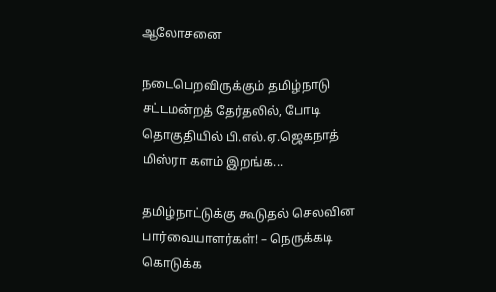ஆலோசனை

நடைபெறவிருக்கும் தமிழ்நாடு சட்டமன்றத் தேர்தலில், போடி தொகுதியில் பி.எல்.ஏ.ஜெகநாத் மிஸ்ரா களம் இறங்க...

தமிழ்நாட்டுக்கு கூடுதல் செலவின பார்வையாளர்கள்! – நெருக்கடி கொடுக்க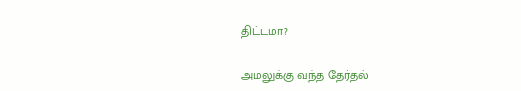திட்டமா?

அமலுக்கு வந்த தேர்தல்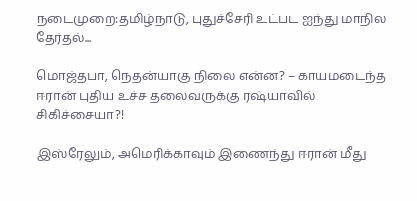நடைமுறை:தமிழ்நாடு, புதுச்சேரி உட்பட ஐந்து மாநில தேர்தல்...

மொஜ்தபா, நெதன்யாகு நிலை என்ன? – காயமடைந்த ஈரான் புதிய உச்ச தலைவருக்கு ரஷ்யாவில் சிகிச்சையா?!

இஸ்ரேலும், அமெரிக்காவும் இணைந்து ஈரான் மீது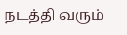நடத்தி வரும்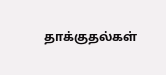தாக்குதல்கள்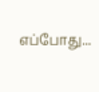எப்போது...